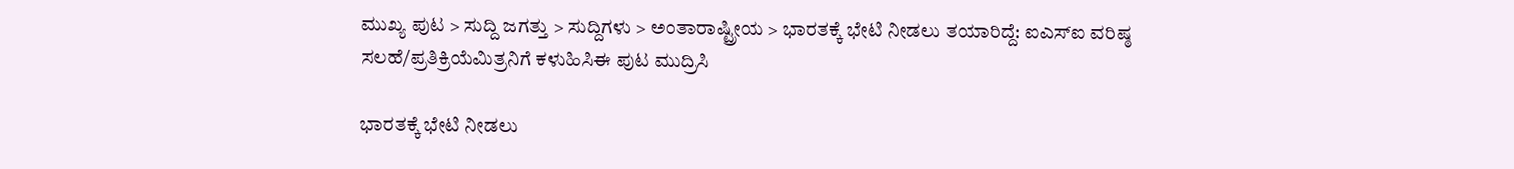ಮುಖ್ಯ ಪುಟ > ಸುದ್ದಿ ಜಗತ್ತು > ಸುದ್ದಿಗಳು > ಅಂತಾರಾಷ್ಟ್ರೀಯ > ಭಾರತಕ್ಕೆ ಭೇಟಿ ನೀಡಲು ತಯಾರಿದ್ದೆ: ಐಎಸ್‌ಐ ವರಿಷ್ಠ
ಸಲಹೆ/ಪ್ರತಿಕ್ರಿಯೆಮಿತ್ರನಿಗೆ ಕಳುಹಿಸಿಈ ಪುಟ ಮುದ್ರಿಸಿ

ಭಾರತಕ್ಕೆ ಭೇಟಿ ನೀಡಲು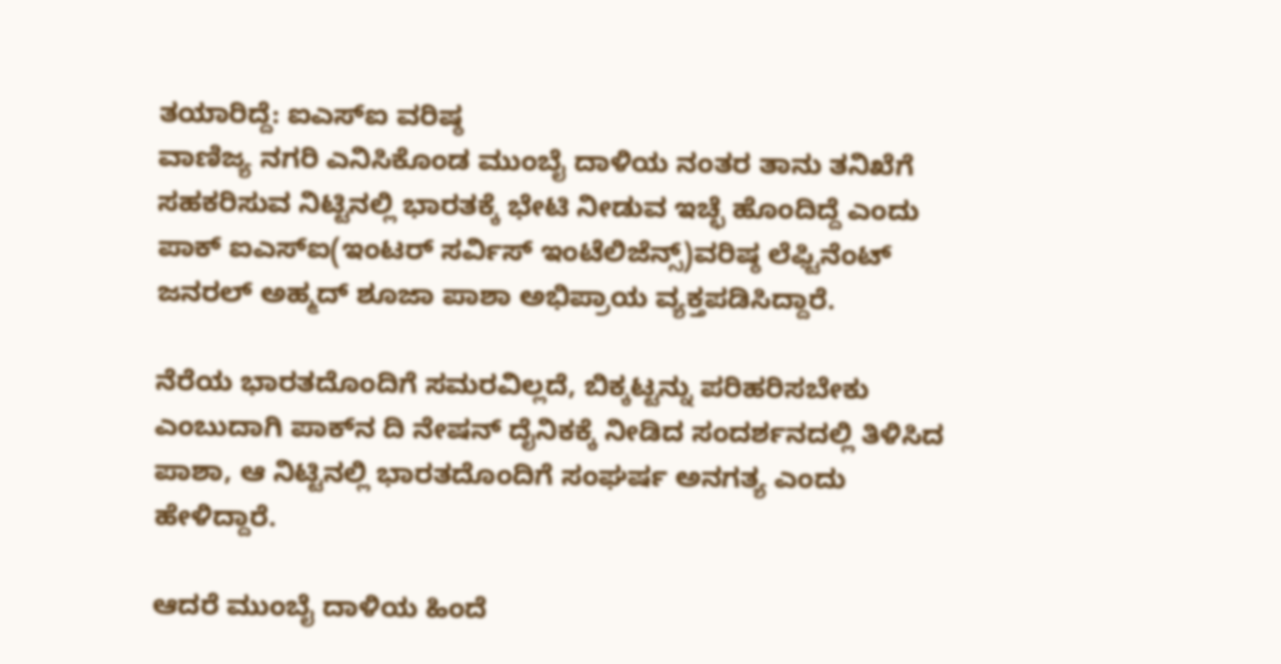ತಯಾರಿದ್ದೆ: ಐಎಸ್‌ಐ ವರಿಷ್ಠ
ವಾಣಿಜ್ಯ ನಗರಿ ಎನಿಸಿಕೊಂಡ ಮುಂಬೈ ದಾಳಿಯ ನಂತರ ತಾನು ತನಿಖೆಗೆ ಸಹಕರಿಸುವ ನಿಟ್ಟಿನಲ್ಲಿ ಭಾರತಕ್ಕೆ ಭೇಟಿ ನೀಡುವ ಇಚ್ಛೆ ಹೊಂದಿದ್ದೆ ಎಂದು ಪಾಕ್ ಐಎಸ್‌ಐ(ಇಂಟರ್ ಸರ್ವಿಸ್ ಇಂಟೆಲಿಜೆನ್ಸ್)ವರಿಷ್ಠ ಲೆಫ್ಟಿನೆಂಟ್ ಜನರಲ್ ಅಹ್ಮದ್ ಶೂಜಾ ಪಾಶಾ ಅಭಿಪ್ರಾಯ ವ್ಯಕ್ತಪಡಿಸಿದ್ದಾರೆ.

ನೆರೆಯ ಭಾರತದೊಂದಿಗೆ ಸಮರವಿಲ್ಲದೆ, ಬಿಕ್ಕಟ್ಟನ್ನು ಪರಿಹರಿಸಬೇಕು ಎಂಬುದಾಗಿ ಪಾಕ್‌ನ ದಿ ನೇಷನ್ ದೈನಿಕಕ್ಕೆ ನೀಡಿದ ಸಂದರ್ಶನದಲ್ಲಿ ತಿಳಿಸಿದ ಪಾಶಾ, ಆ ನಿಟ್ಟಿನಲ್ಲಿ ಭಾರತದೊಂದಿಗೆ ಸಂಘರ್ಷ ಅನಗತ್ಯ ಎಂದು ಹೇಳಿದ್ದಾರೆ.

ಆದರೆ ಮುಂಬೈ ದಾಳಿಯ ಹಿಂದೆ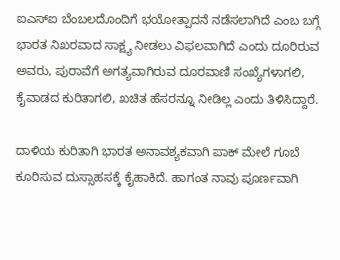ಐಎಸ್‌ಐ ಬೆಂಬಲದೊಂದಿಗೆ ಭಯೋತ್ಪಾದನೆ ನಡೆಸಲಾಗಿದೆ ಎಂಬ ಬಗ್ಗೆ ಭಾರತ ನಿಖರವಾದ ಸಾಕ್ಷ್ಯ ನೀಡಲು ವಿಫಲವಾಗಿದೆ ಎಂದು ದೂರಿರುವ ಅವರು, ಪುರಾವೆಗೆ ಅಗತ್ಯವಾಗಿರುವ ದೂರವಾಣಿ ಸಂಖ್ಯೆಗಳಾಗಲಿ, ಕೈವಾಡದ ಕುರಿತಾಗಲಿ, ಖಚಿತ ಹೆಸರನ್ನೂ ನೀಡಿಲ್ಲ ಎಂದು ತಿಳಿಸಿದ್ದಾರೆ.

ದಾಳಿಯ ಕುರಿತಾಗಿ ಭಾರತ ಅನಾವಶ್ಯಕವಾಗಿ ಪಾಕ್ ಮೇಲೆ ಗೂಬೆ ಕೂರಿಸುವ ದುಸ್ಸಾಹಸಕ್ಕೆ ಕೈಹಾಕಿದೆ. ಹಾಗಂತ ನಾವು ಪೂರ್ಣವಾಗಿ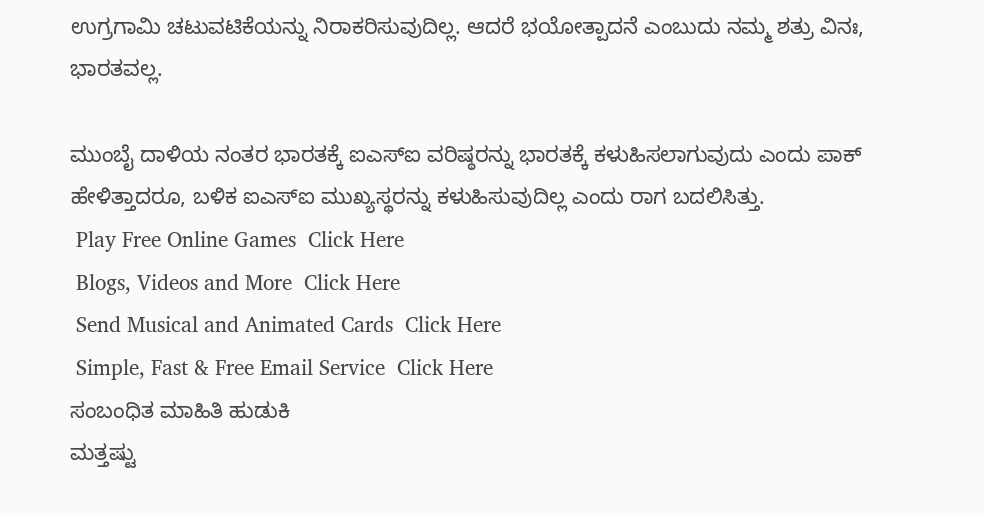ಉಗ್ರಗಾಮಿ ಚಟುವಟಿಕೆಯನ್ನು ನಿರಾಕರಿಸುವುದಿಲ್ಲ. ಆದರೆ ಭಯೋತ್ಪಾದನೆ ಎಂಬುದು ನಮ್ಮ ಶತ್ರು ವಿನಃ, ಭಾರತವಲ್ಲ.

ಮುಂಬೈ ದಾಳಿಯ ನಂತರ ಭಾರತಕ್ಕೆ ಐಎಸ್‌ಐ ವರಿಷ್ಠರನ್ನು ಭಾರತಕ್ಕೆ ಕಳುಹಿಸಲಾಗುವುದು ಎಂದು ಪಾಕ್ ಹೇಳಿತ್ತಾದರೂ, ಬಳಿಕ ಐಎಸ್‌ಐ ಮುಖ್ಯಸ್ಥರನ್ನು ಕಳುಹಿಸುವುದಿಲ್ಲ ಎಂದು ರಾಗ ಬದಲಿಸಿತ್ತು.
 Play Free Online Games  Click Here
 Blogs, Videos and More  Click Here
 Send Musical and Animated Cards  Click Here
 Simple, Fast & Free Email Service  Click Here
ಸಂಬಂಧಿತ ಮಾಹಿತಿ ಹುಡುಕಿ
ಮತ್ತಷ್ಟು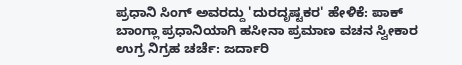ಪ್ರಧಾನಿ ಸಿಂಗ್ ಅವರದ್ದು 'ದುರದೃಷ್ಟಕರ' ಹೇಳಿಕೆ: ಪಾಕ್
ಬಾಂಗ್ಲಾ ಪ್ರಧಾನಿಯಾಗಿ ಹಸೀನಾ ಪ್ರಮಾಣ ವಚನ ಸ್ವೀಕಾರ
ಉಗ್ರ ನಿಗ್ರಹ ಚರ್ಚೆ: ಜರ್ದಾರಿ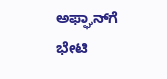ಅಫ್ಘಾನ್‌‌ಗೆ ಭೇಟಿ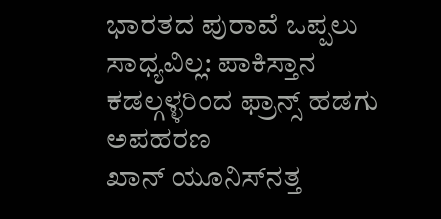ಭಾರತದ ಪುರಾವೆ ಒಪ್ಪಲು ಸಾಧ್ಯವಿಲ್ಲ: ಪಾಕಿಸ್ತಾನ
ಕಡಲ್ಗಳ್ಳರಿಂದ ಫ್ರಾನ್ಸ್ ಹಡಗು ಅಪಹರಣ
ಖಾನ್ ಯೂನಿಸ್‌ನತ್ತ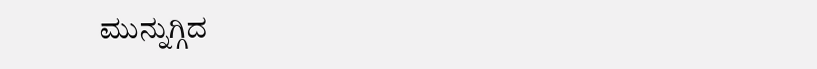ಮುನ್ನುಗ್ಗಿದ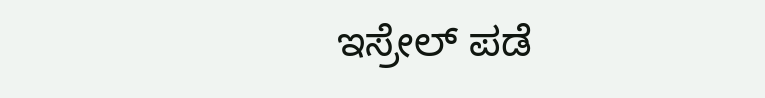ಇಸ್ರೇಲ್ ಪಡೆ